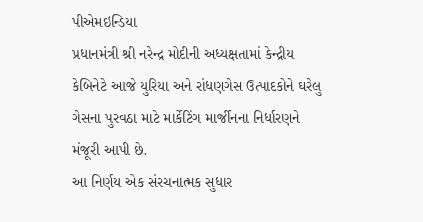પીએમઇન્ડિયા
પ્રધાનમંત્રી શ્રી નરેન્દ્ર મોદીની અધ્યક્ષતામાં કેન્દ્રીય કેબિનેટે આજે યુરિયા અને રાંધણગેસ ઉત્પાદકોને ઘરેલુ ગેસના પુરવઠા માટે માર્કેટિંગ માર્જીનના નિર્ધારણને મંજૂરી આપી છે.
આ નિર્ણય એક સંરચનાત્મક સુધાર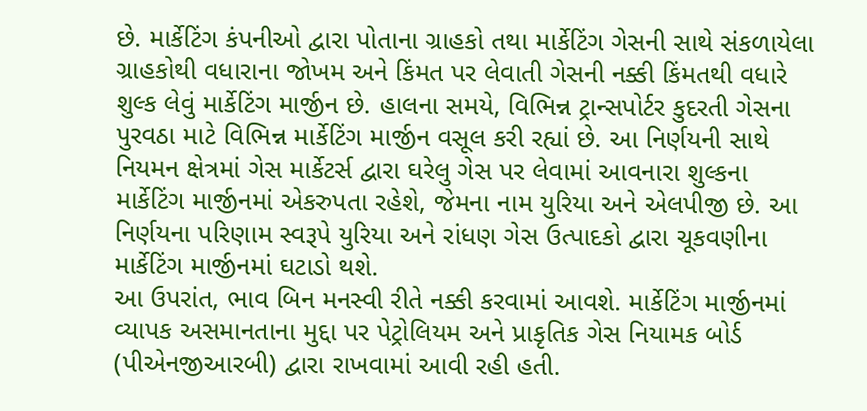છે. માર્કેટિંગ કંપનીઓ દ્વારા પોતાના ગ્રાહકો તથા માર્કેટિંગ ગેસની સાથે સંકળાયેલા ગ્રાહકોથી વધારાના જોખમ અને કિંમત પર લેવાતી ગેસની નક્કી કિંમતથી વધારે શુલ્ક લેવું માર્કેટિંગ માર્જીન છે. હાલના સમયે, વિભિન્ન ટ્રાન્સપોર્ટર કુદરતી ગેસના પુરવઠા માટે વિભિન્ન માર્કેટિંગ માર્જીન વસૂલ કરી રહ્યાં છે. આ નિર્ણયની સાથે નિયમન ક્ષેત્રમાં ગેસ માર્કેટર્સ દ્વારા ઘરેલુ ગેસ પર લેવામાં આવનારા શુલ્કના માર્કેટિંગ માર્જીનમાં એકરુપતા રહેશે, જેમના નામ યુરિયા અને એલપીજી છે. આ નિર્ણયના પરિણામ સ્વરૂપે યુરિયા અને રાંધણ ગેસ ઉત્પાદકો દ્વારા ચૂકવણીના માર્કેટિંગ માર્જીનમાં ઘટાડો થશે.
આ ઉપરાંત, ભાવ બિન મનસ્વી રીતે નક્કી કરવામાં આવશે. માર્કેટિંગ માર્જીનમાં વ્યાપક અસમાનતાના મુદ્દા પર પેટ્રોલિયમ અને પ્રાકૃતિક ગેસ નિયામક બોર્ડ (પીએનજીઆરબી) દ્વારા રાખવામાં આવી રહી હતી.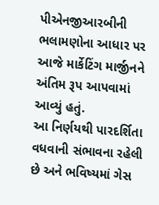પીએનજીઆરબીની ભલામણોના આધાર પર આજે માર્કેટિંગ માર્જીનને અંતિમ રૂપ આપવામાં આવ્યું હતું.
આ નિર્ણયથી પારદર્શિતા વધવાની સંભાવના રહેલી છે અને ભવિષ્યમાં ગેસ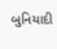બુનિયાદી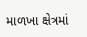માળખા ક્ષેત્રમાં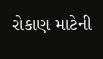રોકાણ માટેની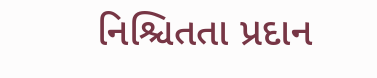નિશ્ચિતતા પ્રદાન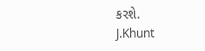કરશે.
J.Khunt